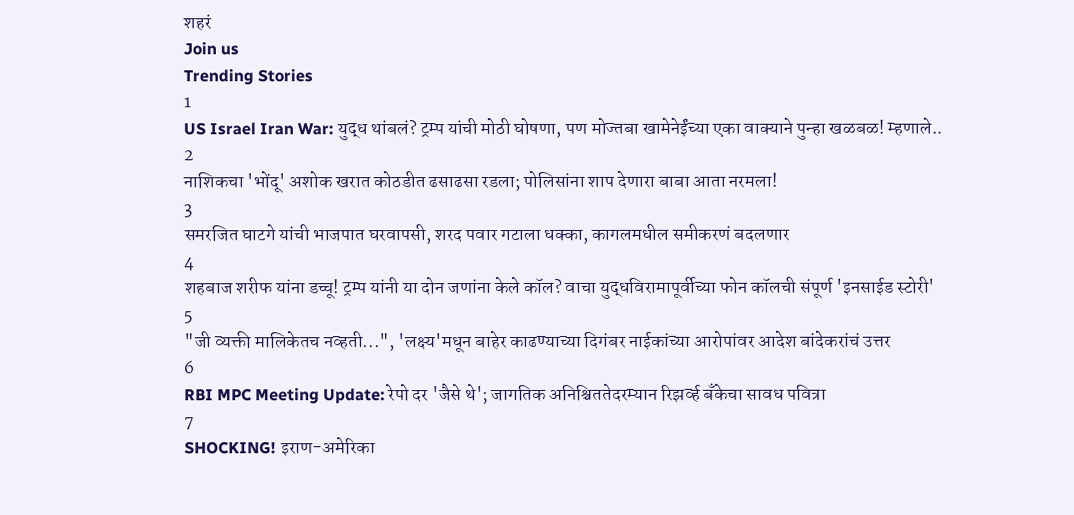शहरं
Join us
Trending Stories
1
US Israel Iran War: युद्ध थांबलं? ट्रम्प यांची मोठी घोषणा, पण मोज्तबा खामेनेईंच्या एका वाक्याने पुन्हा खळबळ! म्हणाले..
2
नाशिकचा 'भोंदू' अशोक खरात कोठडीत ढसाढसा रडला; पोलिसांना शाप देणारा बाबा आता नरमला!
3
समरजित घाटगे यांची भाजपात घरवापसी, शरद पवार गटाला धक्का, कागलमधील समीकरणं बदलणार
4
शहबाज शरीफ यांना डच्चू! ट्रम्प यांनी या दोन जणांना केले कॉल? वाचा युद्धविरामापूर्वीच्या फोन कॉलची संपूर्ण 'इनसाईड स्टोरी'
5
"जी व्यक्ती मालिकेतच नव्हती...", 'लक्ष्य'मधून बाहेर काढण्याच्या दिगंबर नाईकांच्या आरोपांवर आदेश बांदेकरांचं उत्तर
6
RBI MPC Meeting Update: रेपो दर 'जैसे थे'; जागतिक अनिश्चिततेदरम्यान रिझर्व्ह बँकेचा सावध पवित्रा
7
SHOCKING! इराण-अमेरिका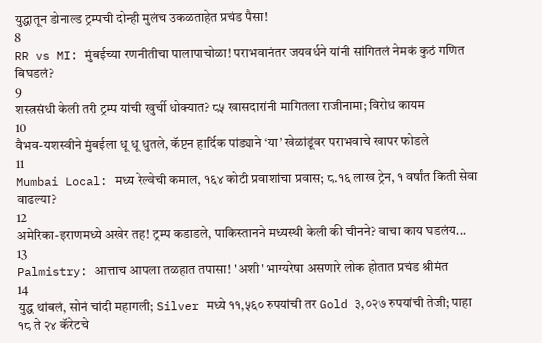युद्धातून डोनाल्ड ट्रम्पची दोन्ही मुलंच उकळताहेत प्रचंड पैसा!
8
RR vs MI: मुंबईच्या रणनीतीचा पालापाचोळा! पराभवानंतर जयवर्धने यांनी सांगितलं नेमकं कुठं गणित बिघडलं?
9
शस्त्रसंधी केली तरी ट्रम्प यांची खुर्ची धोक्यात? ८५ खासदारांनी मागितला राजीनामा; विरोध कायम
10
वैभव-यशस्वीने मुंबईला धू धू धुतले, कॅप्टन हार्दिक पांड्याने ‘या’ खेळांडूंवर पराभवाचे खापर फोडले
11
Mumbai Local: मध्य रेल्वेची कमाल, १६४ कोटी प्रवाशांचा प्रवास; ८.१६ लाख ट्रेन, १ वर्षांत किती सेवा वाढल्या?
12
अमेरिका-इराणमध्ये अखेर तह! ट्रम्प कडाडले, पाकिस्तानने मध्यस्थी केली की चीनने? वाचा काय घडलंय...
13
Palmistry: आत्ताच आपला तळहात तपासा! 'अशी' भाग्यरेषा असणारे लोक होतात प्रचंड श्रीमंत
14
युद्ध थांबलं, सोनं चांदी महागली; Silver मध्ये ११,५६० रुपयांची तर Gold ३,०२७ रुपयांची तेजी; पाहा १८ ते २४ कॅरेटचे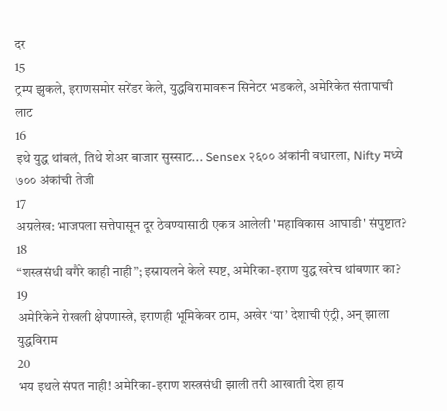दर
15
ट्रम्प झुकले, इराणसमोर सरेंडर केले, युद्धविरामावरून सिनेटर भडकले, अमेरिकेत संतापाची लाट
16
इथे युद्ध थांबलं, तिथे शेअर बाजार सुस्साट... Sensex २६०० अंकांनी वधारला, Nifty मध्ये ७०० अंकांची तेजी
17
अग्रलेख: भाजपला सत्तेपासून दूर ठेवण्यासाठी एकत्र आलेली 'महाविकास आघाडी' संपुष्टात?
18
“शस्त्रसंधी वगैरे काही नाही”; इस्रायलने केले स्पष्ट, अमेरिका-इराण युद्ध खरेच थांबणार का?
19
अमेरिकेने रोखली क्षेपणास्त्रे, इराणही भूमिकेवर ठाम, अखेर ‘या’ देशाची एंट्री, अन् झाला युद्धविराम
20
भय इथले संपत नाही! अमेरिका-इराण शस्त्रसंधी झाली तरी आखाती देश हाय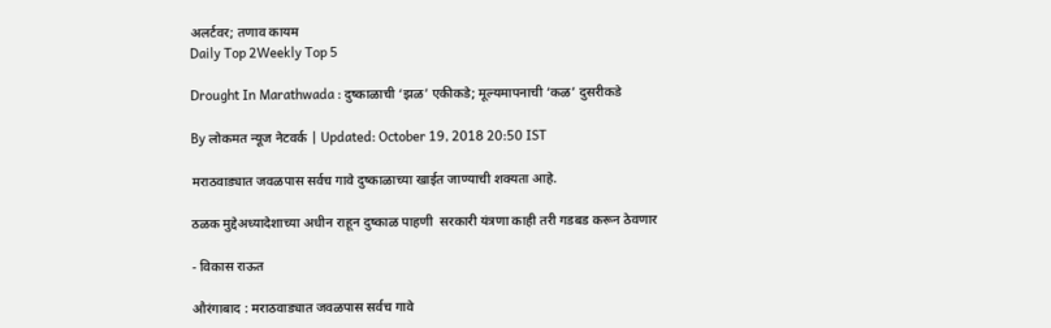अलर्टवर; तणाव कायम
Daily Top 2Weekly Top 5

Drought In Marathwada : दुष्काळाची ‘झळ’ एकीकडे; मूल्यमापनाची ‘कळ’ दुसरीकडे

By लोकमत न्यूज नेटवर्क | Updated: October 19, 2018 20:50 IST

मराठवाड्यात जवळपास सर्वच गावे दुष्काळाच्या खाईत जाण्याची शक्यता आहे.

ठळक मुद्देअध्यादेशाच्या अधीन राहून दुष्काळ पाहणी  सरकारी यंत्रणा काही तरी गडबड करून ठेवणार

- विकास राऊत

औरंगाबाद : मराठवाड्यात जवळपास सर्वच गावे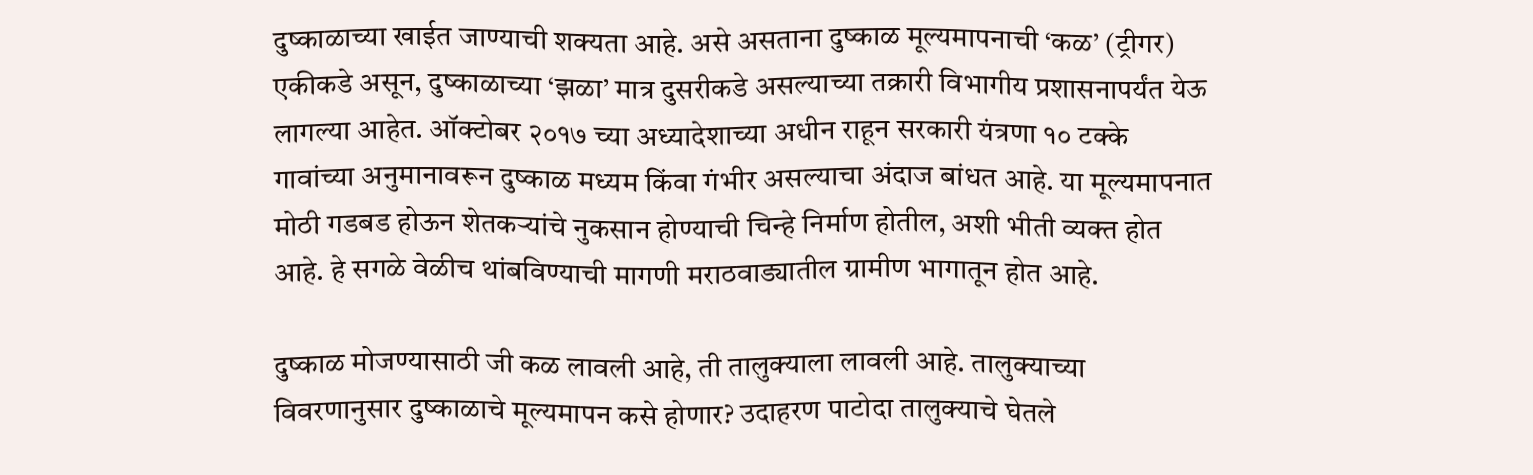दुष्काळाच्या खाईत जाण्याची शक्यता आहे. असे असताना दुष्काळ मूल्यमापनाची ‘कळ’ (ट्रीगर) एकीकडे असून, दुष्काळाच्या ‘झळा’ मात्र दुसरीकडे असल्याच्या तक्रारी विभागीय प्रशासनापर्यंत येऊ लागल्या आहेत. ऑक्टोबर २०१७ च्या अध्यादेशाच्या अधीन राहून सरकारी यंत्रणा १० टक्के गावांच्या अनुमानावरून दुष्काळ मध्यम किंवा गंभीर असल्याचा अंदाज बांधत आहे. या मूल्यमापनात मोठी गडबड होऊन शेतकऱ्यांचे नुकसान होण्याची चिन्हे निर्माण होतील, अशी भीती व्यक्त होत आहे. हे सगळे वेळीच थांबविण्याची मागणी मराठवाड्यातील ग्रामीण भागातून होत आहे.

दुष्काळ मोजण्यासाठी जी कळ लावली आहे, ती तालुक्याला लावली आहे. तालुक्याच्या विवरणानुसार दुष्काळाचे मूल्यमापन कसे होणार? उदाहरण पाटोदा तालुक्याचे घेतले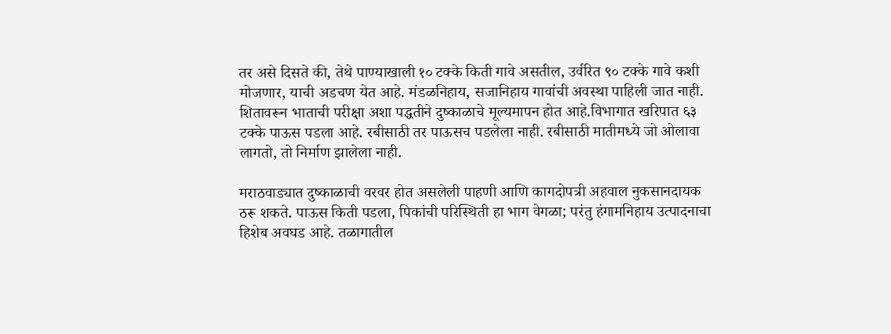तर असे दिसते की, तेथे पाण्याखाली १० टक्के किती गावे असतील, उर्वरित ९० टक्के गावे कशी मोजणार, याची अडचण येत आहे. मंडळनिहाय, सजानिहाय गावांची अवस्था पाहिली जात नाही. शितावरून भाताची परीक्षा अशा पद्धतीने दुष्काळाचे मूल्यमापन होत आहे.विभागात खरिपात ६३ टक्के पाऊस पडला आहे. रबीसाठी तर पाऊसच पडलेला नाही. रबीसाठी मातीमध्ये जो ओलावा लागतो, तो निर्माण झालेला नाही.

मराठवाड्यात दुष्काळाची वरवर होत असलेली पाहणी आणि कागदोपत्री अहवाल नुकसानदायक ठरू शकते. पाऊस किती पडला, पिकांची परिस्थिती हा भाग वेगळा; परंतु हंगामनिहाय उत्पादनाचा हिशेब अवघड आहे. तळागातील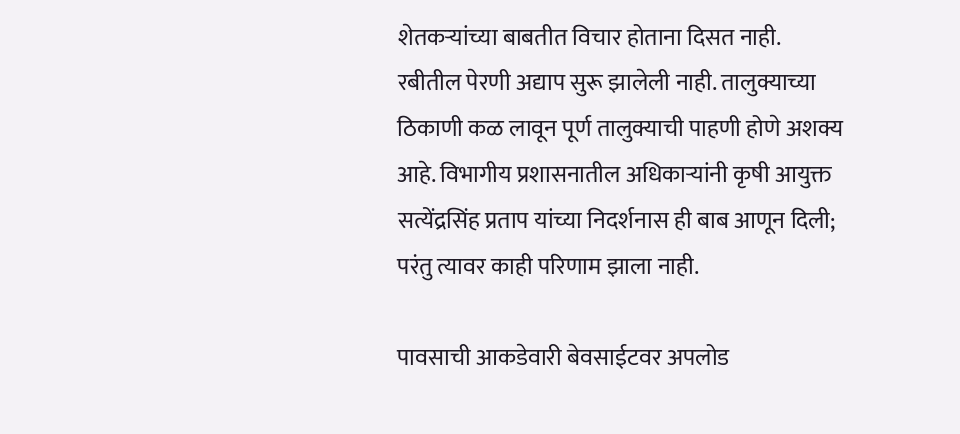शेतकऱ्यांच्या बाबतीत विचार होताना दिसत नाही. रबीतील पेरणी अद्याप सुरू झालेली नाही. तालुक्याच्या ठिकाणी कळ लावून पूर्ण तालुक्याची पाहणी होणे अशक्य आहे. विभागीय प्रशासनातील अधिकाऱ्यांनी कृषी आयुक्त सत्येंद्रसिंह प्रताप यांच्या निदर्शनास ही बाब आणून दिली; परंतु त्यावर काही परिणाम झाला नाही.

पावसाची आकडेवारी बेवसाईटवर अपलोड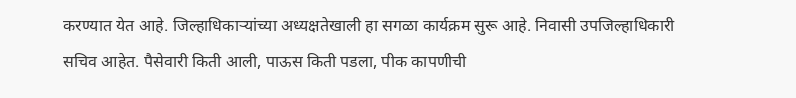करण्यात येत आहे. जिल्हाधिकाऱ्यांच्या अध्यक्षतेखाली हा सगळा कार्यक्रम सुरू आहे. निवासी उपजिल्हाधिकारी सचिव आहेत. पैसेवारी किती आली, पाऊस किती पडला, पीक कापणीची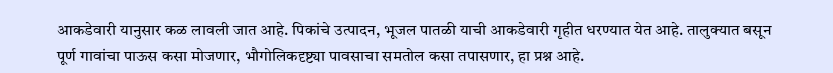आकडेवारी यानुसार कळ लावली जात आहे. पिकांचे उत्पादन, भूजल पातळी याची आकडेवारी गृहीत धरण्यात येत आहे. तालुक्यात बसून पूर्ण गावांचा पाऊस कसा मोजणार, भौगोलिकदृष्ट्या पावसाचा समतोल कसा तपासणार, हा प्रश्न आहे.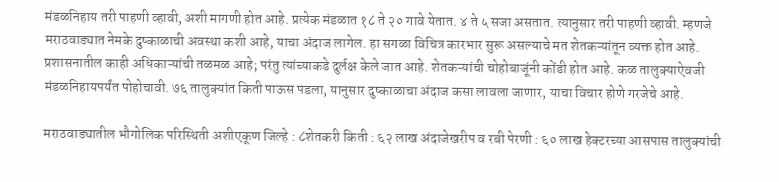मंडळनिहाय तरी पाहणी व्हावी, अशी मागणी होत आहे. प्रत्येक मंडळात १८ ते २० गावे येतात. ४ ते ५ सजा असतात. त्यानुसार तरी पाहणी व्हावी. म्हणजे मराठवाड्यात नेमके दुष्काळाची अवस्था कशी आहे, याचा अंदाज लागेल. हा सगळा विचित्र कारभार सुरू असल्याचे मत शेतकऱ्यांतून व्यक्त होत आहे. प्रशासनातील काही अधिकाऱ्यांची तळमळ आहे; परंतु त्यांच्याकडे दुर्लक्ष केले जात आहे. शेतकऱ्यांची चोहोबाजूंनी कोंडी होत आहे. कळ तालुक्याऐवजी मंडळनिहायपर्यंत पोहोचावी. ७६ तालुक्यांत किती पाऊस पडला, यानुसार दुष्काळाचा अंदाज कसा लावला जाणार, याचा विचार होणे गरजेचे आहे.

मराठवाड्यातील भौगोलिक परिस्थिती अशीएकूण जिल्हे : ८शेतकरी किती : ६२ लाख अंदाजेखरीप व रबी पेरणी : ६० लाख हेक्टरच्या आसपास तालुक्यांची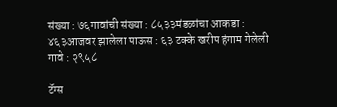संख्या : ७६गावांची संख्या : ८५३३मंडळांचा आकडा : ४६३आजवर झालेला पाऊस : ६३ टक्के खरीप हंगाम गेलेली गावे : २९५८

टॅग्स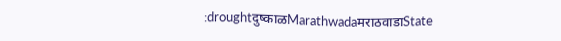:droughtदुष्काळMarathwadaमराठवाडाState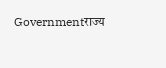Governmentराज्य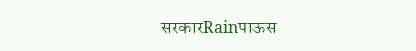सरकारRainपाऊस